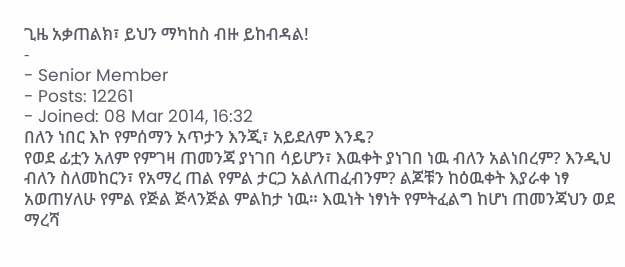ጊዜ አቃጠልክ፣ ይህን ማካከስ ብዙ ይከብዳል!
-
- Senior Member
- Posts: 12261
- Joined: 08 Mar 2014, 16:32
በለን ነበር እኮ የምሰማን አጥታን እንጂ፣ አይደለም እንዴ?
የወደ ፊቷን አለም የምገዛ ጠመንጃ ያነገበ ሳይሆን፣ እዉቀት ያነገበ ነዉ ብለን አልነበረም? እንዲህ ብለን ስለመከርን፣ የአማረ ጠል የምል ታርጋ አልለጠፈብንም? ልጆቹን ከዕዉቀት እያራቀ ነፃ አወጠሃለሁ የምል የጅል ጅላንጅል ምልከታ ነዉ። እዉነት ነፃነት የምትፈልግ ከሆነ ጠመንጃህን ወደ ማረሻ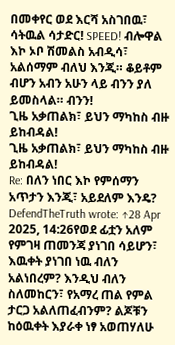በመቀየር ወደ እርሻ አስገበዉ፣ ሳትዉል ሳታድር! SPEED! ብሎዋል እኮ ኦቦ ሽመልስ አብዲሳ፣ አልሰማም ብለህ እንጂ። ቆይቶም ብሆን አብን አሁን ላይ ብንን ያለ ይመስላል። ብንን!
ጊዜ አቃጠልክ፣ ይህን ማካከስ ብዙ ይከብዳል!
ጊዜ አቃጠልክ፣ ይህን ማካከስ ብዙ ይከብዳል!
Re: በለን ነበር እኮ የምሰማን አጥታን እንጂ፣ አይደለም እንዴ?
DefendTheTruth wrote: ↑28 Apr 2025, 14:26የወደ ፊቷን አለም የምገዛ ጠመንጃ ያነገበ ሳይሆን፣ እዉቀት ያነገበ ነዉ ብለን አልነበረም? እንዲህ ብለን ስለመከርን፣ የአማረ ጠል የምል ታርጋ አልለጠፈብንም? ልጆቹን ከዕዉቀት እያራቀ ነፃ አወጠሃለሁ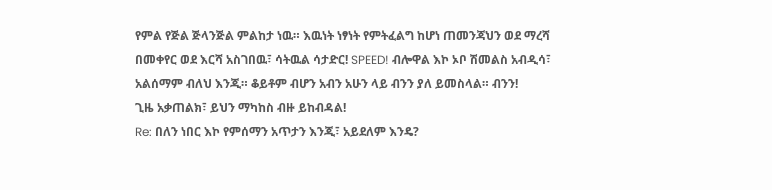የምል የጅል ጅላንጅል ምልከታ ነዉ። እዉነት ነፃነት የምትፈልግ ከሆነ ጠመንጃህን ወደ ማረሻ በመቀየር ወደ እርሻ አስገበዉ፣ ሳትዉል ሳታድር! SPEED! ብሎዋል እኮ ኦቦ ሽመልስ አብዲሳ፣ አልሰማም ብለህ እንጂ። ቆይቶም ብሆን አብን አሁን ላይ ብንን ያለ ይመስላል። ብንን!
ጊዜ አቃጠልክ፣ ይህን ማካከስ ብዙ ይከብዳል!
Re: በለን ነበር እኮ የምሰማን አጥታን እንጂ፣ አይደለም እንዴ?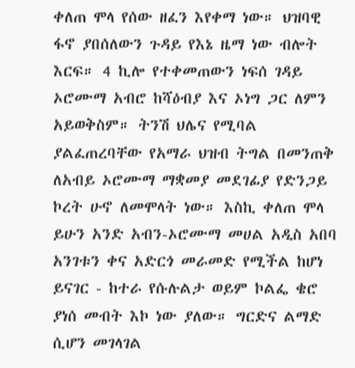ቀለጠ ሞላ የሰው ዘፈን እየቀማ ነው። ህዝባዊ ፋኖ ያበሰለውን ጉዳይ የእኔ ዜማ ነው ብሎት እርፍ። 4 ኪሎ የተቀመጠውን ነፍሰ ገዳይ ኦሮሙማ አብሮ ከሻዕብያ እና ኦነግ ጋር ለምን አይወቅስም። ትንሽ ህሌና የሚባል ያልፈጠረባቸው የአማራ ህዝብ ትግል በመንጠቅ ለአብይ ኦሮሙማ ማቋመያ መደገፊያ የድንጋይ ኮረት ሁኖ ለመሞላት ነው። እስኪ ቀለጠ ሞላ ይሁን አንድ አብን-ኦሮሙማ መሀል አዲስ አበባ አንገቱን ቀና አድርጎ መራመድ የሚችል ከሆነ ይናገር - ከተራ የሱሉልታ ወይም ኮልፌ ቄሮ ያነሰ መብት እኮ ነው ያለው። ግርድና ልማድ ሲሆን መገላገል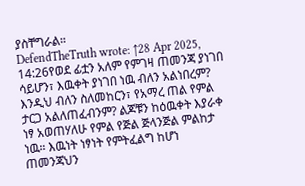ያስቸግራል።
DefendTheTruth wrote: ↑28 Apr 2025, 14:26የወደ ፊቷን አለም የምገዛ ጠመንጃ ያነገበ ሳይሆን፣ እዉቀት ያነገበ ነዉ ብለን አልነበረም? እንዲህ ብለን ስለመከርን፣ የአማረ ጠል የምል ታርጋ አልለጠፈብንም? ልጆቹን ከዕዉቀት እያራቀ ነፃ አወጠሃለሁ የምል የጅል ጅላንጅል ምልከታ ነዉ። እዉነት ነፃነት የምትፈልግ ከሆነ ጠመንጃህን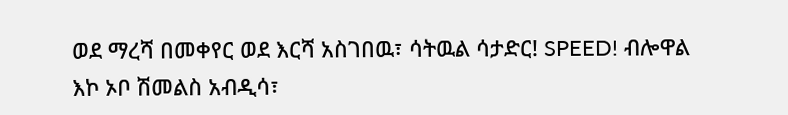ወደ ማረሻ በመቀየር ወደ እርሻ አስገበዉ፣ ሳትዉል ሳታድር! SPEED! ብሎዋል እኮ ኦቦ ሽመልስ አብዲሳ፣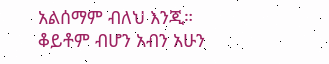አልሰማም ብለህ እንጂ። ቆይቶም ብሆን አብን አሁን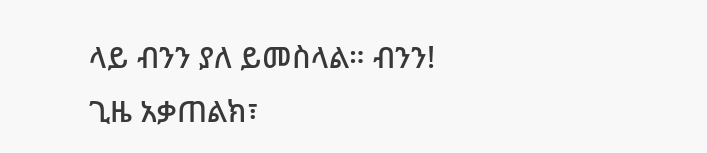ላይ ብንን ያለ ይመስላል። ብንን!
ጊዜ አቃጠልክ፣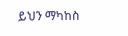ይህን ማካከስ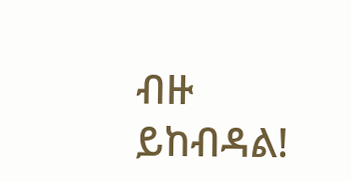ብዙ ይከብዳል!